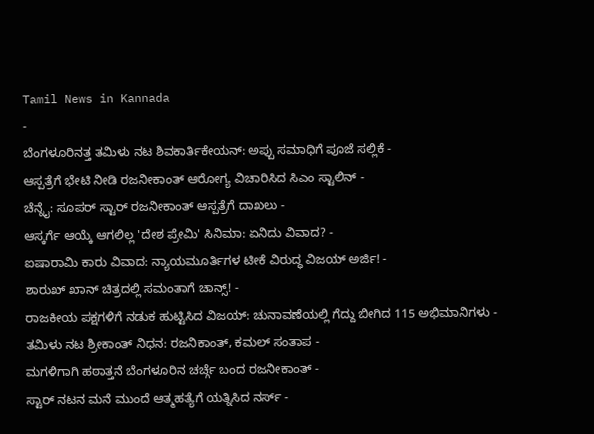Tamil News in Kannada
-
ಬೆಂಗಳೂರಿನತ್ತ ತಮಿಳು ನಟ ಶಿವಕಾರ್ತಿಕೇಯನ್: ಅಪ್ಪು ಸಮಾಧಿಗೆ ಪೂಜೆ ಸಲ್ಲಿಕೆ -
ಆಸ್ಪತ್ರೆಗೆ ಭೇಟಿ ನೀಡಿ ರಜನೀಕಾಂತ್ ಆರೋಗ್ಯ ವಿಚಾರಿಸಿದ ಸಿಎಂ ಸ್ಟಾಲಿನ್ -
ಚೆನ್ನೈ: ಸೂಪರ್ ಸ್ಟಾರ್ ರಜನೀಕಾಂತ್ ಆಸ್ಪತ್ರೆಗೆ ದಾಖಲು -
ಆಸ್ಕರ್ಗೆ ಆಯ್ಕೆ ಆಗಲಿಲ್ಲ 'ದೇಶ ಪ್ರೇಮಿ' ಸಿನಿಮಾ: ಏನಿದು ವಿವಾದ? -
ಐಷಾರಾಮಿ ಕಾರು ವಿವಾದ: ನ್ಯಾಯಮೂರ್ತಿಗಳ ಟೀಕೆ ವಿರುದ್ಧ ವಿಜಯ್ ಅರ್ಜಿ! -
ಶಾರುಖ್ ಖಾನ್ ಚಿತ್ರದಲ್ಲಿ ಸಮಂತಾಗೆ ಚಾನ್ಸ್! -
ರಾಜಕೀಯ ಪಕ್ಷಗಳಿಗೆ ನಡುಕ ಹುಟ್ಟಿಸಿದ ವಿಜಯ್: ಚುನಾವಣೆಯಲ್ಲಿ ಗೆದ್ದು ಬೀಗಿದ 115 ಅಭಿಮಾನಿಗಳು -
ತಮಿಳು ನಟ ಶ್ರೀಕಾಂತ್ ನಿಧನ: ರಜನಿಕಾಂತ್, ಕಮಲ್ ಸಂತಾಪ -
ಮಗಳಿಗಾಗಿ ಹಠಾತ್ತನೆ ಬೆಂಗಳೂರಿನ ಚರ್ಚ್ಗೆ ಬಂದ ರಜನೀಕಾಂತ್ -
ಸ್ಟಾರ್ ನಟನ ಮನೆ ಮುಂದೆ ಆತ್ಮಹತ್ಯೆಗೆ ಯತ್ನಿಸಿದ ನರ್ಸ್ -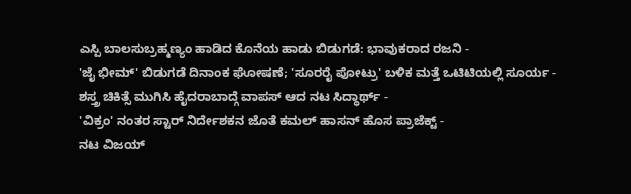ಎಸ್ಪಿ ಬಾಲಸುಬ್ರಹ್ಮಣ್ಯಂ ಹಾಡಿದ ಕೊನೆಯ ಹಾಡು ಬಿಡುಗಡೆ: ಭಾವುಕರಾದ ರಜನಿ -
'ಜೈ ಭೀಮ್' ಬಿಡುಗಡೆ ದಿನಾಂಕ ಘೋಷಣೆ; 'ಸೂರರೈ ಪೋಟ್ರು' ಬಳಿಕ ಮತ್ತೆ ಒಟಿಟಿಯಲ್ಲಿ ಸೂರ್ಯ -
ಶಸ್ತ್ರ ಚಿಕಿತ್ಸೆ ಮುಗಿಸಿ ಹೈದರಾಬಾದ್ಗೆ ವಾಪಸ್ ಆದ ನಟ ಸಿದ್ಧಾರ್ಥ್ -
'ವಿಕ್ರಂ' ನಂತರ ಸ್ಟಾರ್ ನಿರ್ದೇಶಕನ ಜೊತೆ ಕಮಲ್ ಹಾಸನ್ ಹೊಸ ಪ್ರಾಜೆಕ್ಟ್ -
ನಟ ವಿಜಯ್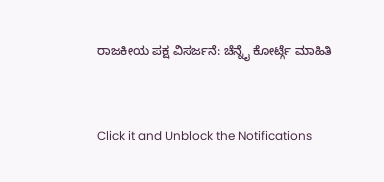ರಾಜಕೀಯ ಪಕ್ಷ ವಿಸರ್ಜನೆ: ಚೆನ್ನೈ ಕೋರ್ಟ್ಗೆ ಮಾಹಿತಿ


Click it and Unblock the Notifications